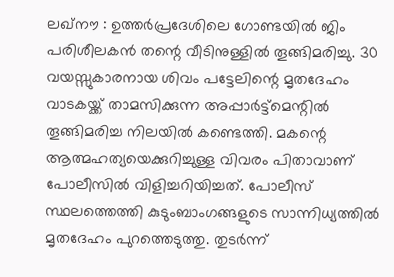ലഖ്നൗ : ഉത്തർപ്രദേശിലെ ഗോണ്ടയിൽ ജിം പരിശീലകൻ തന്റെ വീടിനുള്ളിൽ തൂങ്ങിമരിച്ചു. 30 വയസ്സുകാരനായ ശിവം പട്ടേലിന്റെ മൃതദേഹം വാടകയ്ക്ക് താമസിക്കുന്ന അപ്പാർട്ട്മെന്റിൽ തൂങ്ങിമരിച്ച നിലയിൽ കണ്ടെത്തി. മകന്റെ ആത്മഹത്യയെക്കുറിച്ചുള്ള വിവരം പിതാവാണ് പോലീസിൽ വിളിച്ചറിയിച്ചത്. പോലീസ് സ്ഥലത്തെത്തി കുടുംബാംഗങ്ങളുടെ സാന്നിധ്യത്തിൽ മൃതദേഹം പുറത്തെടുത്തു. തുടർന്ന്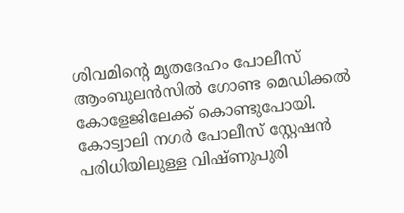ശിവമിന്റെ മൃതദേഹം പോലീസ് ആംബുലൻസിൽ ഗോണ്ട മെഡിക്കൽ കോളേജിലേക്ക് കൊണ്ടുപോയി.
കോട്വാലി നഗർ പോലീസ് സ്റ്റേഷൻ പരിധിയിലുള്ള വിഷ്ണുപുരി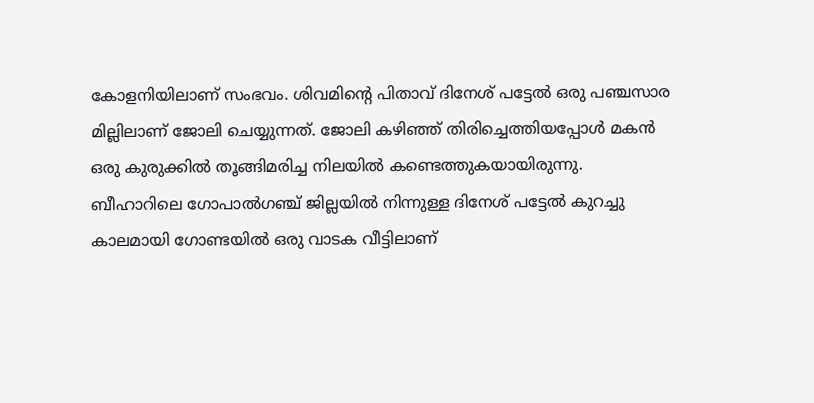കോളനിയിലാണ് സംഭവം. ശിവമിന്റെ പിതാവ് ദിനേശ് പട്ടേൽ ഒരു പഞ്ചസാര മില്ലിലാണ് ജോലി ചെയ്യുന്നത്. ജോലി കഴിഞ്ഞ് തിരിച്ചെത്തിയപ്പോൾ മകൻ ഒരു കുരുക്കിൽ തൂങ്ങിമരിച്ച നിലയിൽ കണ്ടെത്തുകയായിരുന്നു.
ബീഹാറിലെ ഗോപാൽഗഞ്ച് ജില്ലയിൽ നിന്നുള്ള ദിനേശ് പട്ടേൽ കുറച്ചു കാലമായി ഗോണ്ടയിൽ ഒരു വാടക വീട്ടിലാണ്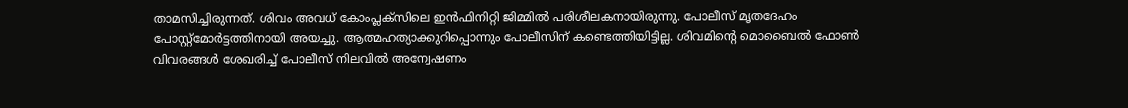താമസിച്ചിരുന്നത്. ശിവം അവധ് കോംപ്ലക്സിലെ ഇൻഫിനിറ്റി ജിമ്മിൽ പരിശീലകനായിരുന്നു. പോലീസ് മൃതദേഹം പോസ്റ്റ്മോർട്ടത്തിനായി അയച്ചു. ആത്മഹത്യാക്കുറിപ്പൊന്നും പോലീസിന് കണ്ടെത്തിയിട്ടില്ല. ശിവമിന്റെ മൊബൈൽ ഫോൺ വിവരങ്ങൾ ശേഖരിച്ച് പോലീസ് നിലവിൽ അന്വേഷണം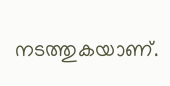നടത്തുകയാണ്.